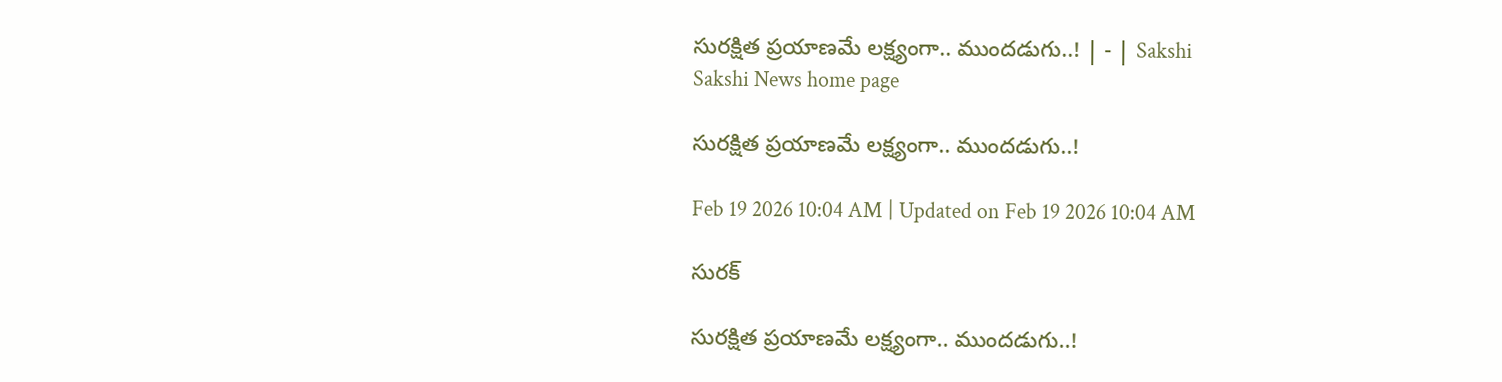సురక్షిత ప్రయాణమే లక్ష్యంగా.. ముందడుగు..! | - | Sakshi
Sakshi News home page

సురక్షిత ప్రయాణమే లక్ష్యంగా.. ముందడుగు..!

Feb 19 2026 10:04 AM | Updated on Feb 19 2026 10:04 AM

సురక్

సురక్షిత ప్రయాణమే లక్ష్యంగా.. ముందడుగు..!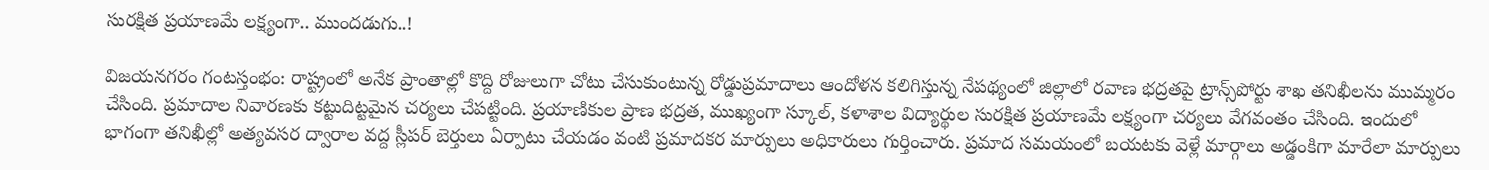సురక్షిత ప్రయాణమే లక్ష్యంగా.. ముందడుగు..!

విజయనగరం గంటస్తంభం: రాష్ట్రంలో అనేక ప్రాంతాల్లో కొద్ది రోజులుగా చోటు చేసుకుంటున్న రోడ్డుప్రమాదాలు ఆందోళన కలిగిస్తున్న నేపథ్యంలో జిల్లాలో రవాణ భద్రతపై ట్రాన్స్‌పోర్టు శాఖ తనిఖీలను ముమ్మరం చేసింది. ప్రమాదాల నివారణకు కట్టుదిట్టమైన చర్యలు చేపట్టింది. ప్రయాణికుల ప్రాణ భద్రత, ముఖ్యంగా స్కూల్‌, కళాశాల విద్యార్థుల సురక్షిత ప్రయాణమే లక్ష్యంగా చర్యలు వేగవంతం చేసింది. ఇందులో భాగంగా తనిఖీల్లో అత్యవసర ద్వారాల వద్ద స్లీపర్‌ బెర్తులు ఏర్పాటు చేయడం వంటి ప్రమాదకర మార్పులు అధికారులు గుర్తించారు. ప్రమాద సమయంలో బయటకు వెళ్లే మార్గాలు అడ్డంకిగా మారేలా మార్పులు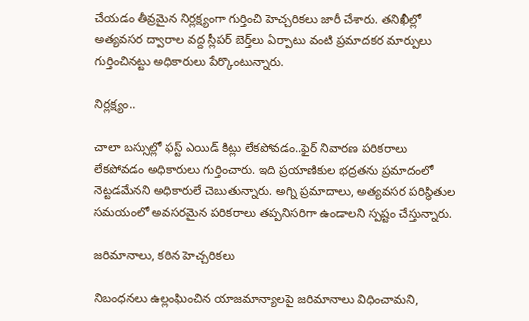చేయడం తీవ్రమైన నిర్లక్ష్యంగా గుర్తించి హెచ్చరికలు జారీ చేశారు. తనిఖీల్లో అత్యవసర ద్వారాల వద్ద స్లీపర్‌ బెర్త్‌లు ఏర్పాటు వంటి ప్రమాదకర మార్పులు గుర్తించినట్టు అధికారులు పేర్కొంటున్నారు.

నిర్లక్ష్యం..

చాలా బస్సుల్లో ఫస్ట్‌ ఎయిడ్‌ కిట్లు లేకపోవడం..ఫైర్‌ నివారణ పరికరాలు లేకపోవడం అధికారులు గుర్తించారు. ఇది ప్రయాణికుల భద్రతను ప్రమాదంలో నెట్టడమేనని అధికారులే చెబుతున్నారు. అగ్ని ప్రమాదాలు, అత్యవసర పరిస్థితుల సమయంలో అవసరమైన పరికరాలు తప్పనిసరిగా ఉండాలని స్పష్టం చేస్తున్నారు.

జరిమానాలు, కఠిన హెచ్చరికలు

నిబంధనలు ఉల్లంఘించిన యాజమాన్యాలపై జరిమానాలు విధించామని,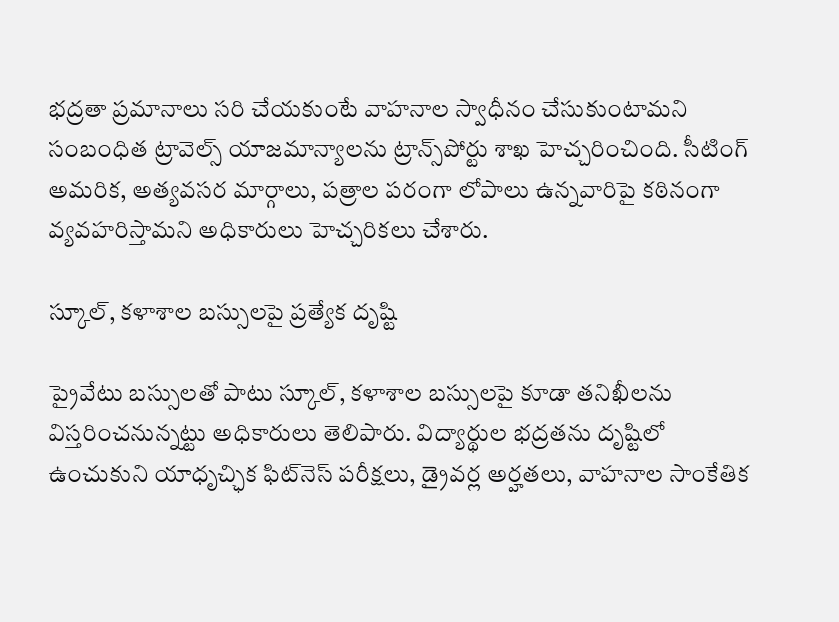భద్రతా ప్రమానాలు సరి చేయకుంటే వాహనాల స్వాధీనం చేసుకుంటామని సంబంధిత ట్రావెల్స్‌ యాజమాన్యాలను ట్రాన్స్‌పోర్టు శాఖ హెచ్చరించింది. సీటింగ్‌ అమరిక, అత్యవసర మార్గాలు, పత్రాల పరంగా లోపాలు ఉన్నవారిపై కఠినంగా వ్యవహరిస్తామని అధికారులు హెచ్చరికలు చేశారు.

స్కూల్‌, కళాశాల బస్సులపై ప్రత్యేక దృష్టి

ప్రైవేటు బస్సులతో పాటు స్కూల్‌, కళాశాల బస్సులపై కూడా తనిఖీలను విస్తరించనున్నట్టు అధికారులు తెలిపారు. విద్యార్థుల భద్రతను దృష్టిలో ఉంచుకుని యాధృచ్ఛిక ఫిట్‌నెస్‌ పరీక్షలు, డ్రైవర్ల అర్హతలు, వాహనాల సాంకేతిక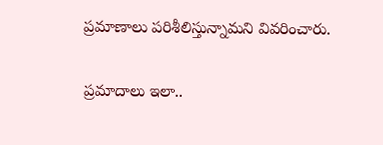ప్రమాణాలు పరిశీలిస్తున్నామని వివరించారు.

ప్రమాదాలు ఇలా..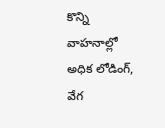కొన్ని వాహనాల్లో అధిక లోడింగ్‌, వేగ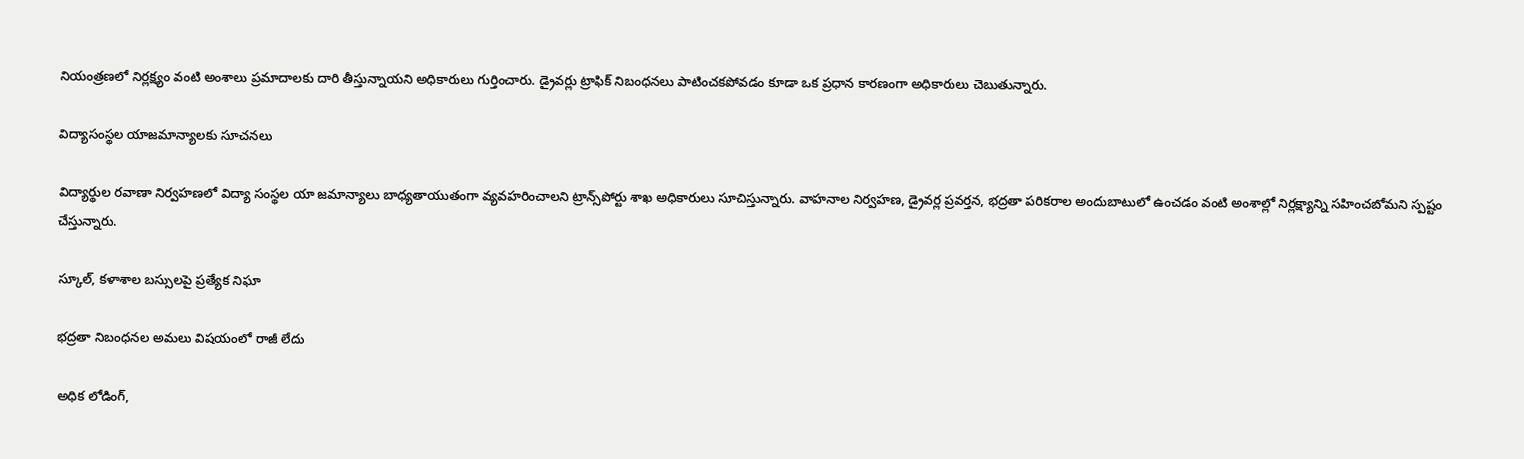నియంత్రణలో నిర్లక్ష్యం వంటి అంశాలు ప్రమాదాలకు దారి తీస్తున్నాయని అధికారులు గుర్తించారు. డ్రైవర్లు ట్రాఫిక్‌ నిబంధనలు పాటించకపోవడం కూడా ఒక ప్రధాన కారణంగా అధికారులు చెబుతున్నారు.

విద్యాసంస్థల యాజమాన్యాలకు సూచనలు

విద్యార్థుల రవాణా నిర్వహణలో విద్యా సంస్థల యా జమాన్యాలు బాధ్యతాయుతంగా వ్యవహరించాలని ట్రాన్స్‌పోర్టు శాఖ అధికారులు సూచిస్తున్నారు. వాహనాల నిర్వహణ, డ్రైవర్ల ప్రవర్తన, భద్రతా పరికరాల అందుబాటులో ఉంచడం వంటి అంశాల్లో నిర్లక్ష్యాన్ని సహించబోమని స్పష్టం చేస్తున్నారు.

స్కూల్‌, కళాశాల బస్సులపై ప్రత్యేక నిఘా

భద్రతా నిబంధనల అమలు విషయంలో రాజీ లేదు

అధిక లోడింగ్‌,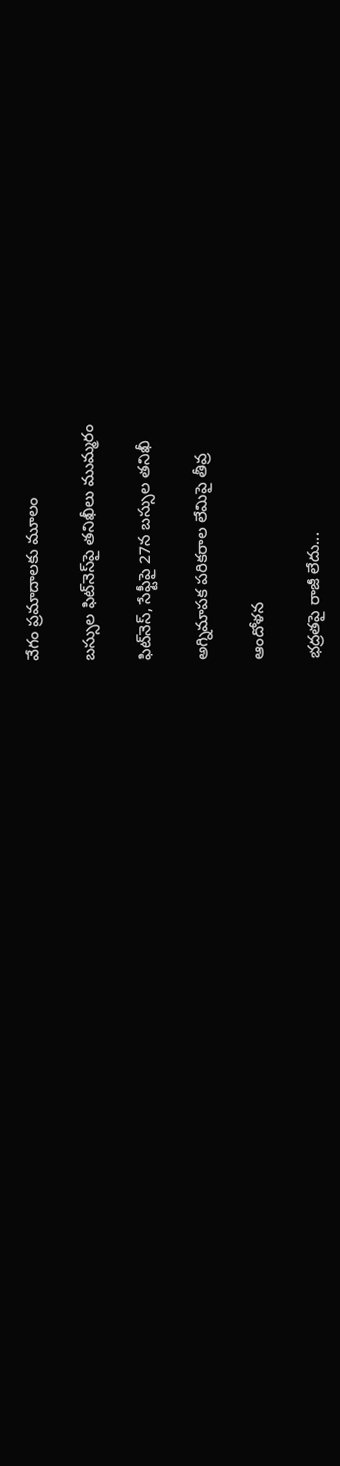వేగం ప్రమాదాలకు మూలం

బస్సుల ఫిట్‌నెస్‌పై తనిఖీలు ముమ్మరం

ఫిట్‌నెస్‌, సేఫ్టీపై 27న బస్సుల తనిఖీ

అగ్నిమాపక పరికరాల లేమిపై తీవ్ర

ఆందోళన

భద్రతపై రాజీ లేదు...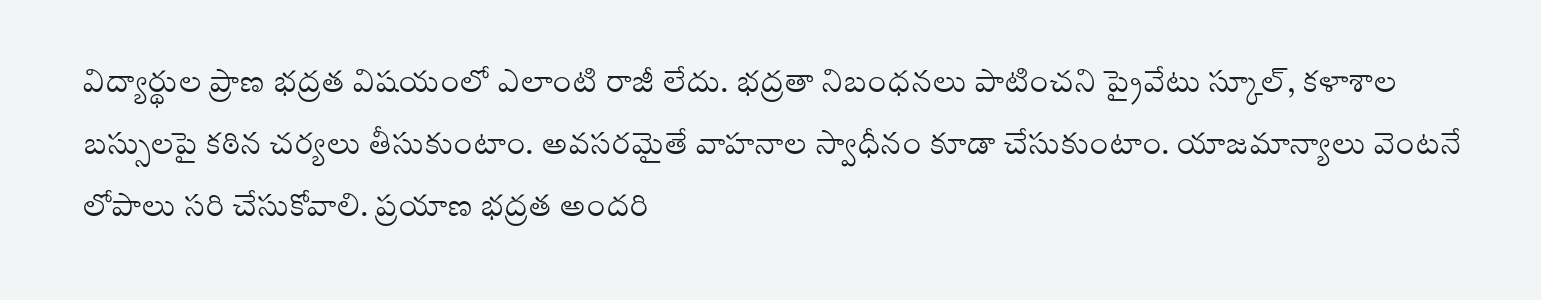విద్యార్థుల ప్రాణ భద్రత విషయంలో ఎలాంటి రాజీ లేదు. భద్రతా నిబంధనలు పాటించని ప్రైవేటు స్కూల్‌, కళాశాల బస్సులపై కఠిన చర్యలు తీసుకుంటాం. అవసరమైతే వాహనాల స్వాధీనం కూడా చేసుకుంటాం. యాజమాన్యాలు వెంటనే లోపాలు సరి చేసుకోవాలి. ప్రయాణ భద్రత అందరి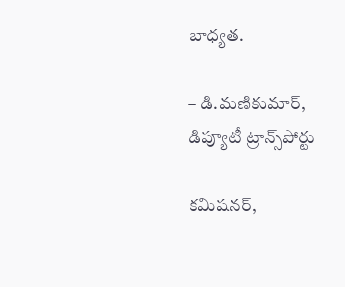బాధ్యత.

– డి.మణికుమార్‌, డిప్యూటీ ట్రాన్స్‌పోర్టు

కమిషనర్‌,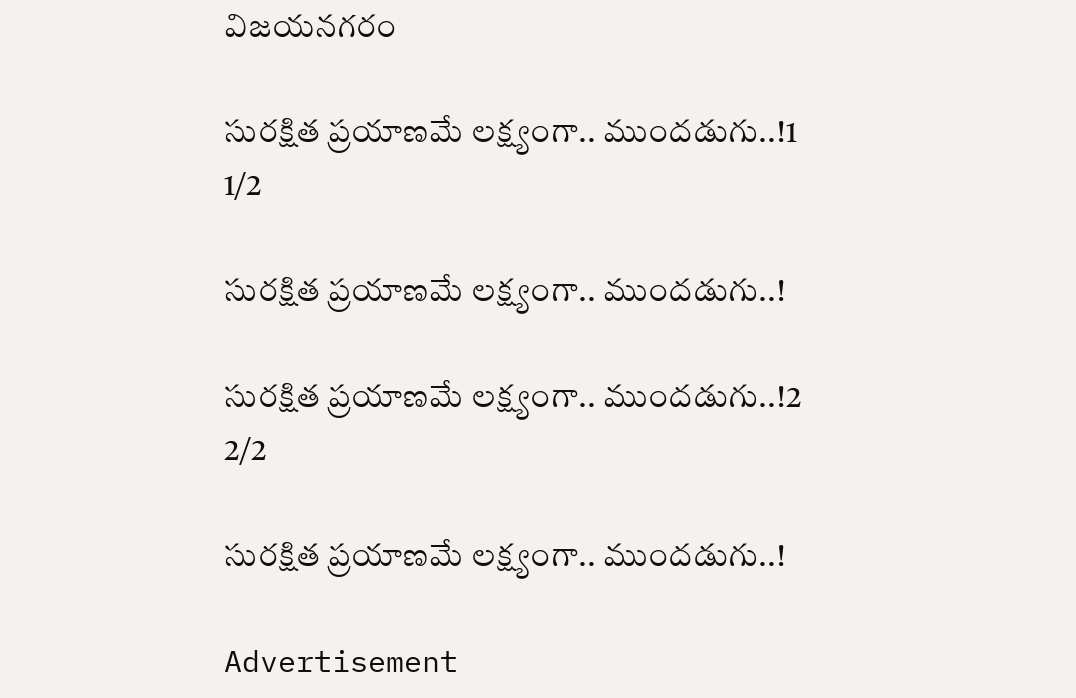విజయనగరం

సురక్షిత ప్రయాణమే లక్ష్యంగా.. ముందడుగు..!1
1/2

సురక్షిత ప్రయాణమే లక్ష్యంగా.. ముందడుగు..!

సురక్షిత ప్రయాణమే లక్ష్యంగా.. ముందడుగు..!2
2/2

సురక్షిత ప్రయాణమే లక్ష్యంగా.. ముందడుగు..!

Advertisement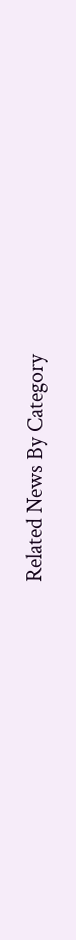Related News By Category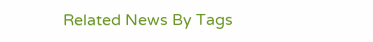Related News By Tags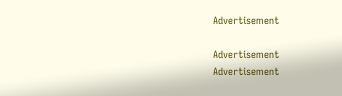Advertisement

Advertisement
Advertisement